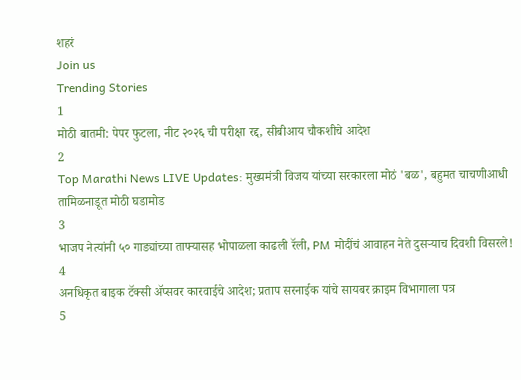शहरं
Join us
Trending Stories
1
मोठी बातमी: पेपर फुटला, नीट २०२६ ची परीक्षा रद्द, सीबीआय चौकशीचे आदेश
2
Top Marathi News LIVE Updates: मुख्यमंत्री विजय यांच्या सरकारला मोठं 'बळ', बहुमत चाचणीआधी तामिळनाडूत मोठी घडामोड
3
भाजप नेत्यांनी ५० गाड्यांच्या ताफ्यासह भोपाळला काढली रॅली, PM मोदींचं आवाहन नेते दुसऱ्याच दिवशी विसरले!
4
अनधिकृत बाइक टॅक्सी ॲप्सवर कारवाईचे आदेश; प्रताप सरनाईक यांचे सायबर क्राइम विभागाला पत्र
5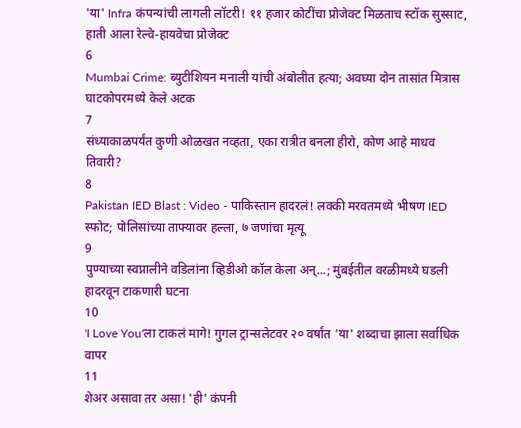'या' Infra कंपन्यांची लागली लॉटरी! ११ हजार कोटींचा प्रोजेक्ट मिळताच स्टॉक सुस्साट, हाती आला रेल्वे-हायवेचा प्रोजेक्ट
6
Mumbai Crime: ब्युटीशियन मनाली यांची अंबोलीत हत्या; अवघ्या दोन तासांत मित्रास घाटकोपरमध्ये केले अटक
7
संध्याकाळपर्यंत कुणी ओळखत नव्हता, एका रात्रीत बनला हीरो, कोण आहे माधव तिवारी?
8
Pakistan IED Blast : Video - पाकिस्तान हादरलं! लक्की मरवतमध्ये भीषण IED स्फोट; पोलिसांच्या ताफ्यावर हल्ला, ७ जणांचा मृत्यू
9
पुण्याच्या स्वप्नालीने वडिलांना व्हिडीओ कॉल केला अन्...; मुंबईतील वरळीमध्ये घडली हादरवून टाकणारी घटना
10
'I Love You'ला टाकलं मागे! गुगल ट्रान्सलेटवर २० वर्षांत 'या' शब्दाचा झाला सर्वाधिक वापर
11
शेअर असावा तर असा! 'ही' कंपनी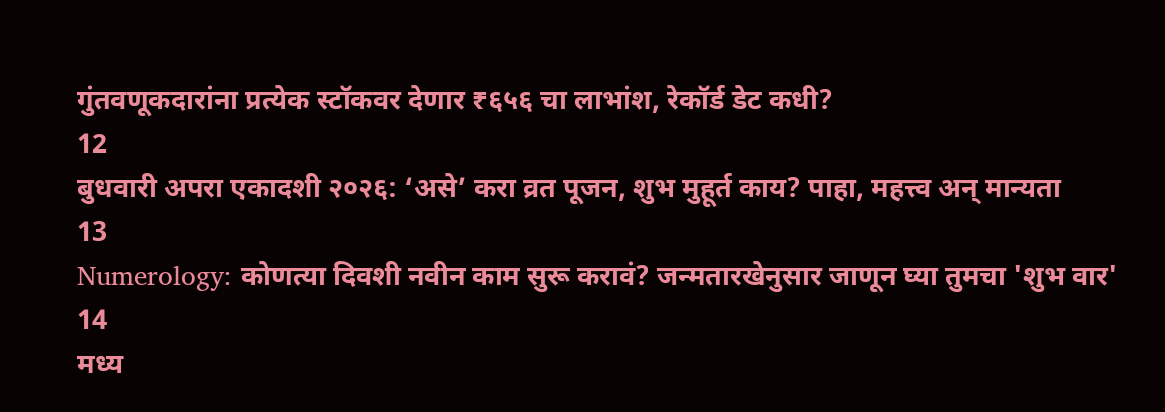गुंतवणूकदारांना प्रत्येक स्टॉकवर देणार ₹६५६ चा लाभांश, रेकॉर्ड डेट कधी?
12
बुधवारी अपरा एकादशी २०२६: ‘असे’ करा व्रत पूजन, शुभ मुहूर्त काय? पाहा, महत्त्व अन् मान्यता
13
Numerology: कोणत्या दिवशी नवीन काम सुरू करावं? जन्मतारखेनुसार जाणून घ्या तुमचा 'शुभ वार'
14
मध्य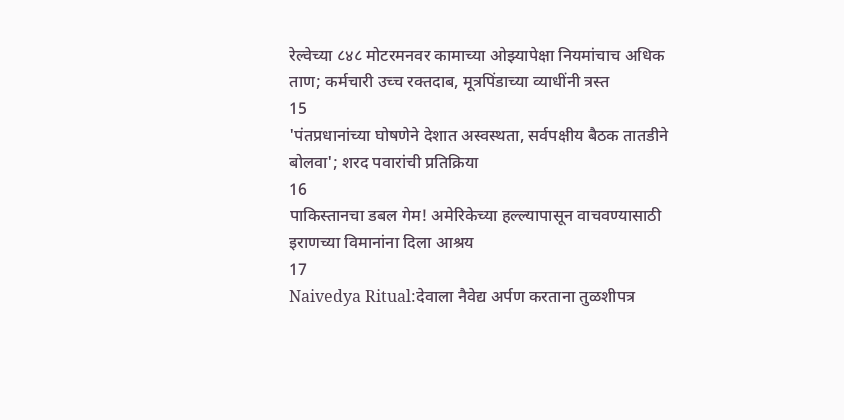रेल्वेच्या ८४८ मोटरमनवर कामाच्या ओझ्यापेक्षा नियमांचाच अधिक ताण; कर्मचारी उच्च रक्तदाब, मूत्रपिंडाच्या व्याधींनी त्रस्त
15
'पंतप्रधानांच्या घोषणेने देशात अस्वस्थता, सर्वपक्षीय बैठक तातडीने बोलवा'; शरद पवारांची प्रतिक्रिया
16
पाकिस्तानचा डबल गेम! अमेरिकेच्या हल्ल्यापासून वाचवण्यासाठी इराणच्या विमानांना दिला आश्रय
17
Naivedya Ritual:देवाला नैवेद्य अर्पण करताना तुळशीपत्र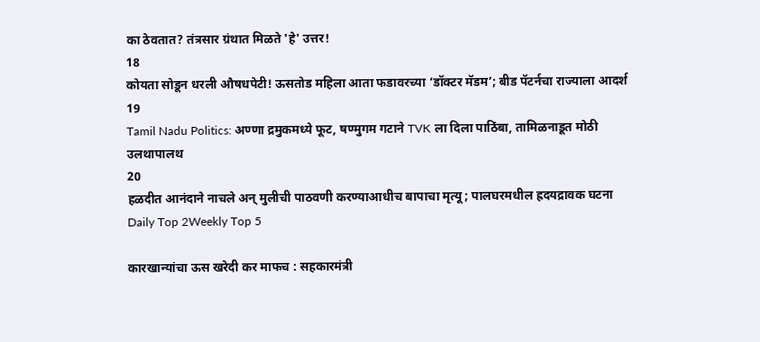का ठेवतात? तंत्रसार ग्रंथात मिळते 'हे' उत्तर!
18
कोयता सोडून धरली औषधपेटी! ऊसतोड महिला आता फडावरच्या ‘डॉक्टर मॅडम’; बीड पॅटर्नचा राज्याला आदर्श
19
Tamil Nadu Politics: अण्णा द्रमुकमध्ये फूट, षण्मुगम गटाने TVK ला दिला पाठिंबा, तामिळनाडूत मोठी उलथापालथ
20
हळदीत आनंदाने नाचले अन् मुलीची पाठवणी करण्याआधीच बापाचा मृत्यू; पालघरमधील ह्रदयद्रावक घटना
Daily Top 2Weekly Top 5

कारखान्यांचा ऊस खरेदी कर माफच : सहकारमंत्री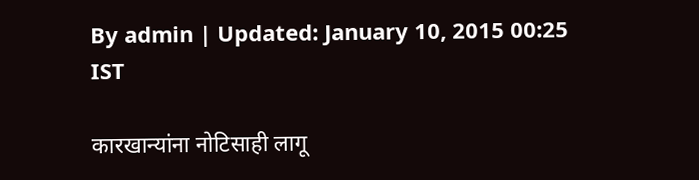By admin | Updated: January 10, 2015 00:25 IST

कारखान्यांना नोटिसाही लागू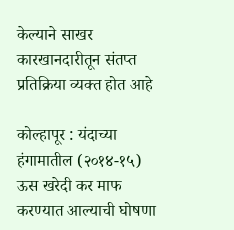केल्याने साखर कारखानदारीतून संतप्त प्रतिक्रिया व्यक्त होत आहे

कोल्हापूर : यंदाच्या हंगामातील (२०१४-१५) ऊस खरेदी कर माफ करण्यात आल्याची घोषणा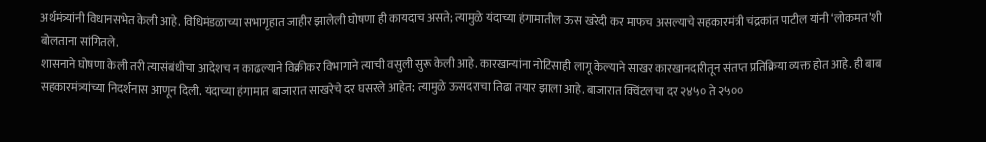अर्थमंत्र्यांनी विधानसभेत केली आहे. विधिमंडळाच्या सभागृहात जाहीर झालेली घोषणा ही कायदाच असते; त्यामुळे यंदाच्या हंगामातील ऊस खरेदी कर माफच असल्याचे सहकारमंत्री चंद्रकांत पाटील यांनी ‘लोकमत’शी बोलताना सांगितले.
शासनाने घोषणा केली तरी त्यासंबंधीचा आदेशच न काढल्याने विक्रीकर विभागाने त्याची वसुली सुरू केली आहे. कारखान्यांना नोटिसाही लागू केल्याने साखर कारखानदारीतून संतप्त प्रतिक्रिया व्यक्त होत आहे. ही बाब सहकारमंत्र्यांच्या निदर्शनास आणून दिली. यंदाच्या हंगामात बाजारात साखरेचे दर घसरले आहेत; त्यामुळे ऊसदराचा तिढा तयार झाला आहे. बाजारात क्विंटलचा दर २४५० ते २५००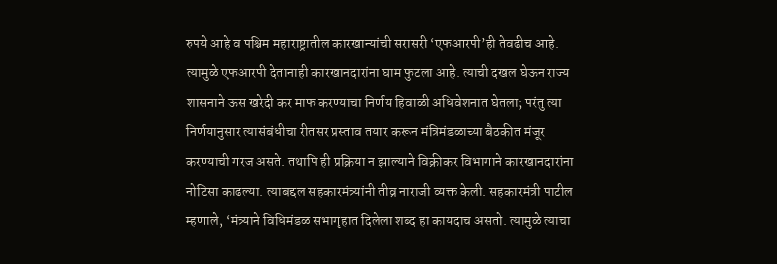रुपये आहे व पश्चिम महाराष्ट्रातील कारखान्यांची सरासरी ‘एफआरपी’ही तेवढीच आहे. त्यामुळे एफआरपी देतानाही कारखानदारांना घाम फुटला आहे. त्याची दखल घेऊन राज्य शासनाने ऊस खरेदी कर माफ करण्याचा निर्णय हिवाळी अधिवेशनात घेतला; परंतु त्या निर्णयानुसार त्यासंबंधीचा रीतसर प्रस्ताव तयार करून मंत्रिमंडळाच्या बैठकीत मंजूर करण्याची गरज असते. तथापि ही प्रक्रिया न झाल्याने विक्रीकर विभागाने कारखानदारांना नोटिसा काढल्या. त्याबद्दल सहकारमंत्र्यांनी तीव्र नाराजी व्यक्त केली. सहकारमंत्री पाटील म्हणाले, ‘मंत्र्याने विधिमंडळ सभागृहात दिलेला शब्द हा कायदाच असतो. त्यामुळे त्याचा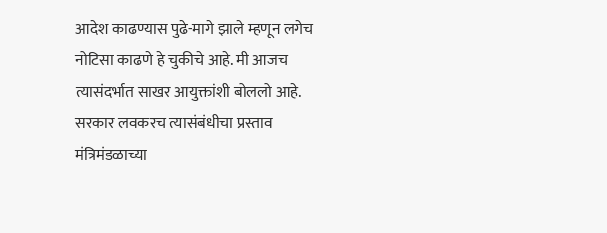आदेश काढण्यास पुढे-मागे झाले म्हणून लगेच नोटिसा काढणे हे चुकीचे आहे. मी आजच त्यासंदर्भात साखर आयुक्तांशी बोललो आहे. सरकार लवकरच त्यासंबंधीचा प्रस्ताव मंत्रिमंडळाच्या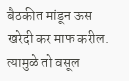बैठकीत मांडून ऊस खरेदी कर माफ करील. त्यामुळे तो वसूल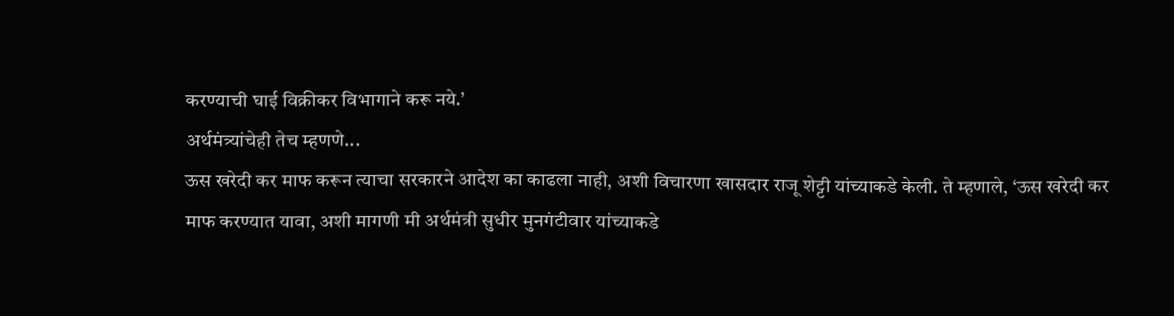करण्याची घाई विक्रीकर विभागाने करू नये.’
अर्थमंत्र्यांचेही तेच म्हणणे...
ऊस खरेदी कर माफ करून त्याचा सरकारने आदेश का काढला नाही, अशी विचारणा खासदार राजू शेट्टी यांच्याकडे केली. ते म्हणाले, ‘ऊस खरेदी कर माफ करण्यात यावा, अशी मागणी मी अर्थमंत्री सुधीर मुनगंटीवार यांच्याकडे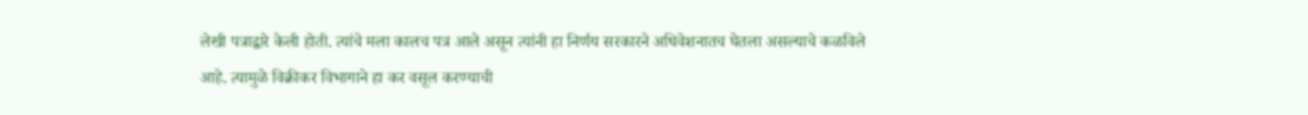लेखी पत्राद्वारे केली होती. त्यांचे मला कालच पत्र आले असून त्यांनी हा निर्णय सरकारने अधिवेशनातच घेतला असल्याचे कळविले आहे. त्यामुळे विक्रीकर विभागाने हा कर वसूल करण्याची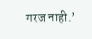गरज नाही.’